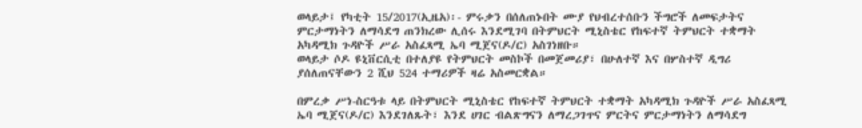ወላይታ፤ የካቲት 15/2017(ኢዜአ)፡- ምሩቃን በሰለጠኑበት ሙያ የህብረተሰቡን ችግሮች ለመፍታትና ምርታማነትን ለማሳደግ ጠንክረው ሊሰሩ እንደሚገባ በትምህርት ሚኒስቴር የከፍተኛ ትምህርት ተቋማት አካዳሚክ ጉዳዮች ሥራ አስፈጻሚ ኤባ ሚጀና(ዶ/ር) አስገነዘቡ።
ወላይታ ሶዶ ዩኒቨርሲቲ በተለያዩ የትምህርት መስኮች በመጀመሪያ፣ በሁለተኛ እና በሦስተኛ ዲግሪ ያሰለጠናቸውን 2 ሺህ 524 ተማሪዎች ዛሬ አስመርቋል።

በምረቃ ሥነ-ስርዓቱ ላይ በትምህርት ሚኒስቴር የከፍተኛ ትምህርት ተቋማት አካዳሚክ ጉዳዮች ሥራ አስፈጻሚ ኤባ ሚጀና(ዶ/ር) እንደገለጹት፣ እንደ ሀገር ብልጽግናን ለማረጋገጥና ምርትና ምርታማነትን ለማሳደግ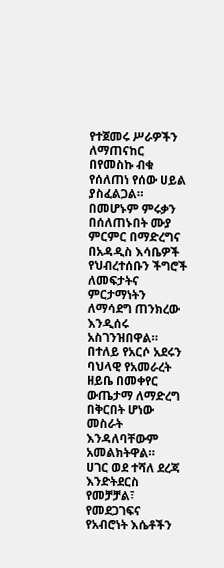የተጀመሩ ሥራዎችን ለማጠናከር በየመስኩ ብቁ የሰለጠነ የሰው ሀይል ያስፈልጋል።
በመሆኑም ምሩቃን በሰለጠኑበት ሙያ ምርምር በማድረግና በአዳዲስ እሳቤዎች የህብረተሰቡን ችግሮች ለመፍታትና ምርታማነትን ለማሳደግ ጠንክረው እንዲሰሩ አስገንዝበዋል።
በተለይ የአርሶ አደሩን ባህላዊ የአመራረት ዘይቤ በመቀየር ውጤታማ ለማድረግ በቅርበት ሆነው መስራት እንዳለባቸውም አመልክትዋል።
ሀገር ወደ ተሻለ ደረጃ እንድትደርስ የመቻቻል፣ የመደጋገፍና የአብሮነት እሴቶችን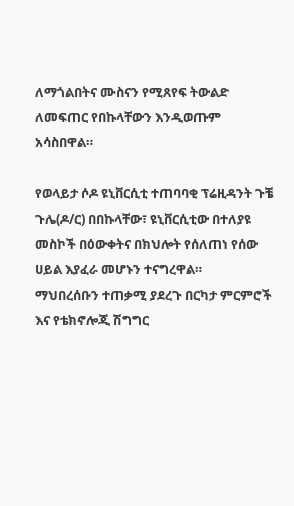ለማጎልበትና ሙስናን የሚጸየፍ ትውልድ ለመፍጠር የበኩላቸውን እንዲወጡም አሳስበዋል።

የወላይታ ሶዶ ዩኒቨርሲቲ ተጠባባቂ ፕሬዚዳንት ጉቼ ጉሌ(ዶ/ር) በበኩላቸው፣ ዩኒቨርሲቲው በተለያዩ መስኮች በዕውቀትና በክህሎት የሰለጠነ የሰው ሀይል እያፈራ መሆኑን ተናግረዋል።
ማህበረሰቡን ተጠቃሚ ያደረጉ በርካታ ምርምሮች እና የቴክኖሎጂ ሽግግር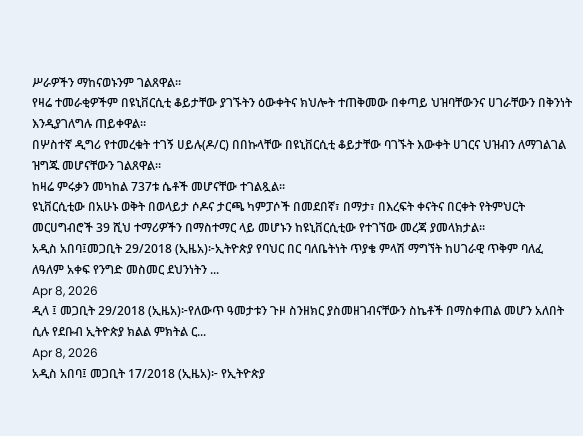ሥራዎችን ማከናወኑንም ገልጸዋል።
የዛሬ ተመራቂዎችም በዩኒቨርሲቲ ቆይታቸው ያገኙትን ዕውቀትና ክህሎት ተጠቅመው በቀጣይ ህዝባቸውንና ሀገራቸውን በቅንነት እንዲያገለግሉ ጠይቀዋል።
በሦስተኛ ዲግሪ የተመረቁት ተገኝ ሀይሉ(ዶ/ር) በበኩላቸው በዩኒቨርሲቲ ቆይታቸው ባገኙት እውቀት ሀገርና ህዝብን ለማገልገል ዝግጁ መሆናቸውን ገልጸዋል።
ከዛሬ ምሩቃን መካከል 737ቱ ሴቶች መሆናቸው ተገልጿል።
ዩኒቨርሲቲው በአሁኑ ወቅት በወላይታ ሶዶና ታርጫ ካምፓሶች በመደበኛ፣ በማታ፣ በእረፍት ቀናትና በርቀት የትምህርት መርሀግብሮች 39 ሺህ ተማሪዎችን በማስተማር ላይ መሆኑን ከዩኒቨርሲቲው የተገኘው መረጃ ያመላክታል።
አዲስ አበባ፤መጋቢት 29/2018 (ኢዜአ)፦ኢትዮጵያ የባህር በር ባለቤትነት ጥያቄ ምላሽ ማግኘት ከሀገራዊ ጥቅም ባለፈ ለዓለም አቀፍ የንግድ መስመር ደህንነትን ...
Apr 8, 2026
ዲላ ፤ መጋቢት 29/2018 (ኢዜአ)፦የለውጥ ዓመታቱን ጉዞ ስንዘክር ያስመዘገብናቸውን ስኬቶች በማስቀጠል መሆን አለበት ሲሉ የደቡብ ኢትዮጵያ ክልል ምክትል ር...
Apr 8, 2026
አዲስ አበባ፤ መጋቢት 17/2018 (ኢዜአ)፦ የኢትዮጵያ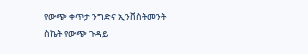የውጭ ቀጥታ ንግድና ኢንቨስትመንት ስኬት የውጭ ጉዳይ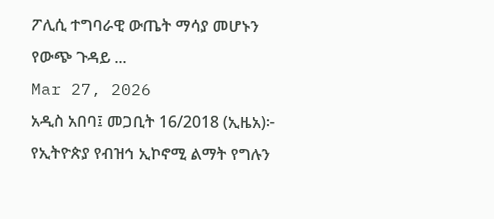ፖሊሲ ተግባራዊ ውጤት ማሳያ መሆኑን የውጭ ጉዳይ ...
Mar 27, 2026
አዲስ አበባ፤ መጋቢት 16/2018 (ኢዜአ)፦ የኢትዮጵያ የብዝኅ ኢኮኖሚ ልማት የግሉን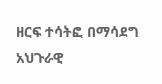ዘርፍ ተሳትፎ በማሳደግ አህጉራዊ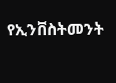የኢንቨስትመንት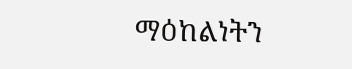ማዕከልነትን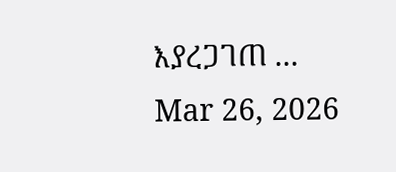እያረጋገጠ ...
Mar 26, 2026